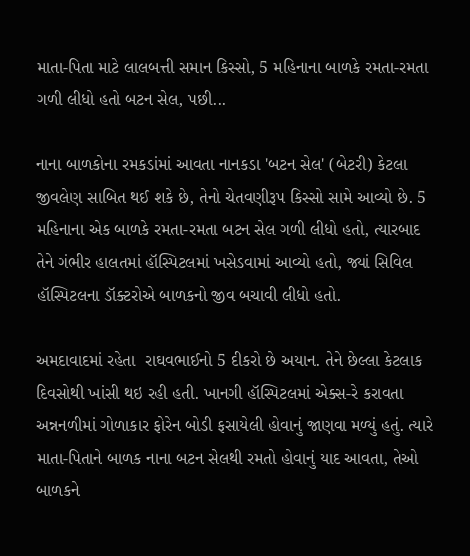માતા-પિતા માટે લાલબત્તી સમાન કિસ્સો, 5 મહિનાના બાળકે રમતા-રમતા ગળી લીધો હતો બટન સેલ, પછી...

નાના બાળકોના રમકડાંમાં આવતા નાનકડા 'બટન સેલ' (બેટરી) કેટલા જીવલેણ સાબિત થઈ શકે છે, તેનો ચેતવણીરૂપ કિસ્સો સામે આવ્યો છે. 5 મહિનાના એક બાળકે રમતા-રમતા બટન સેલ ગળી લીધો હતો, ત્યારબાદ તેને ગંભીર હાલતમાં હૉસ્પિટલમાં ખસેડવામાં આવ્યો હતો, જ્યાં સિવિલ હૉસ્પિટલના ડૉક્ટરોએ બાળકનો જીવ બચાવી લીધો હતો.

અમદાવાદમાં રહેતા  રાઘવભાઈનો 5 દીકરો છે અયાન. તેને છેલ્લા કેટલાક દિવસોથી ખાંસી થઇ રહી હતી. ખાનગી હૉસ્પિટલમાં એક્સ-રે કરાવતા અન્નનળીમાં ગોળાકાર ફોરેન બોડી ફસાયેલી હોવાનું જાણવા મળ્યું હતું. ત્યારે માતા-પિતાને બાળક નાના બટન સેલથી રમતો હોવાનું યાદ આવતા, તેઓ બાળકને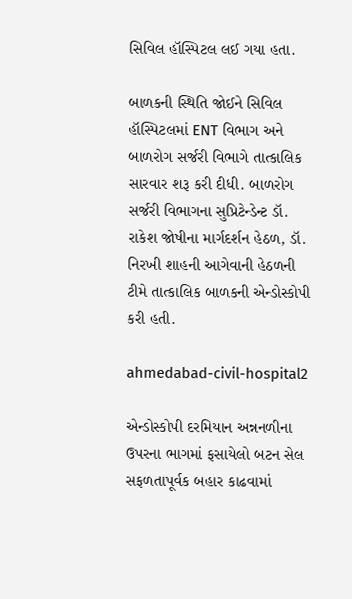સિવિલ હૉસ્પિટલ લઈ ગયા હતા.

બાળકની સ્થિતિ જોઈને સિવિલ હૉસ્પિટલમાં ENT વિભાગ અને બાળરોગ સર્જરી વિભાગે તાત્કાલિક સારવાર શરૂ કરી દીધી. બાળરોગ સર્જરી વિભાગના સુપ્રિટેન્ડેન્ટ ડૉ. રાકેશ જોષીના માર્ગદર્શન હેઠળ, ડૉ. નિરખી શાહની આગેવાની હેઠળની ટીમે તાત્કાલિક બાળકની એન્ડોસ્કોપી કરી હતી.

ahmedabad-civil-hospital2

એન્ડોસ્કોપી દરમિયાન અન્નનળીના ઉપરના ભાગમાં ફસાયેલો બટન સેલ સફળતાપૂર્વક બહાર કાઢવામાં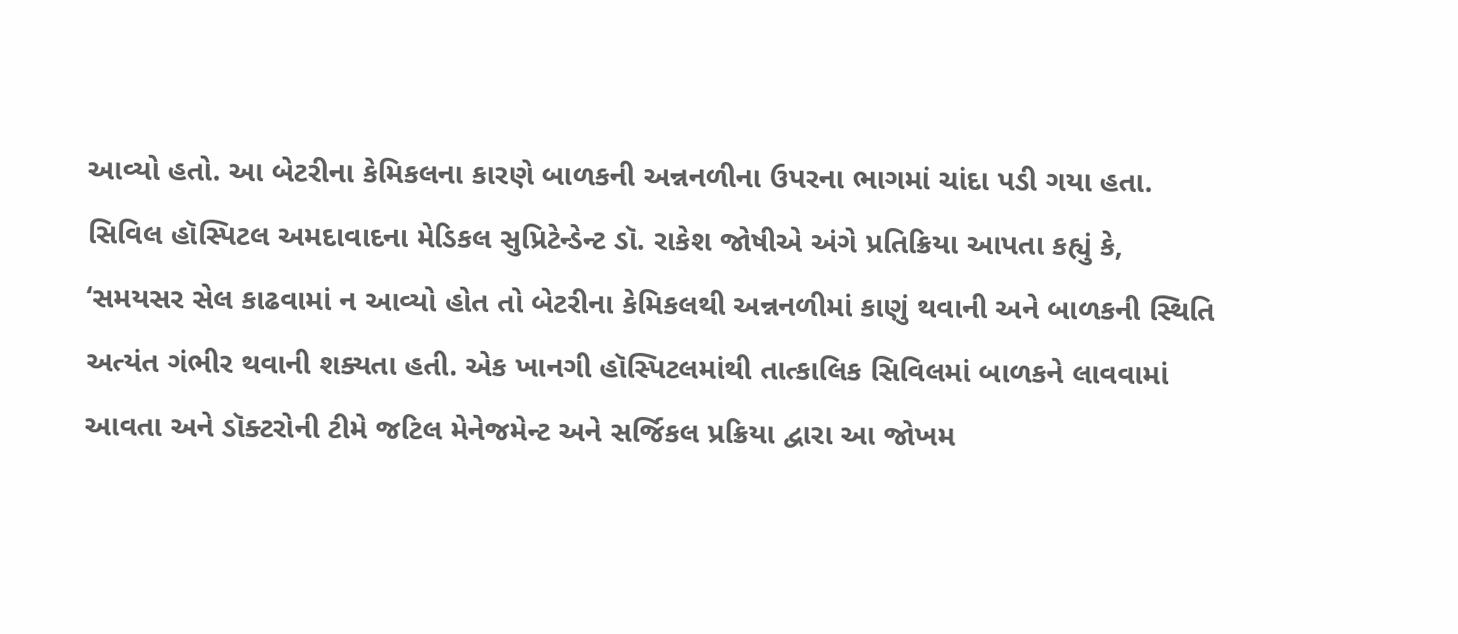આવ્યો હતો. આ બેટરીના કેમિકલના કારણે બાળકની અન્નનળીના ઉપરના ભાગમાં ચાંદા પડી ગયા હતા. સિવિલ હૉસ્પિટલ અમદાવાદના મેડિકલ સુપ્રિટેન્ડેન્ટ ડૉ. રાકેશ જોષીએ અંગે પ્રતિક્રિયા આપતા કહ્યું કે, ‘સમયસર સેલ કાઢવામાં ન આવ્યો હોત તો બેટરીના કેમિકલથી અન્નનળીમાં કાણું થવાની અને બાળકની સ્થિતિ અત્યંત ગંભીર થવાની શક્યતા હતી. એક ખાનગી હૉસ્પિટલમાંથી તાત્કાલિક સિવિલમાં બાળકને લાવવામાં આવતા અને ડૉક્ટરોની ટીમે જટિલ મેનેજમેન્ટ અને સર્જિકલ પ્રક્રિયા દ્વારા આ જોખમ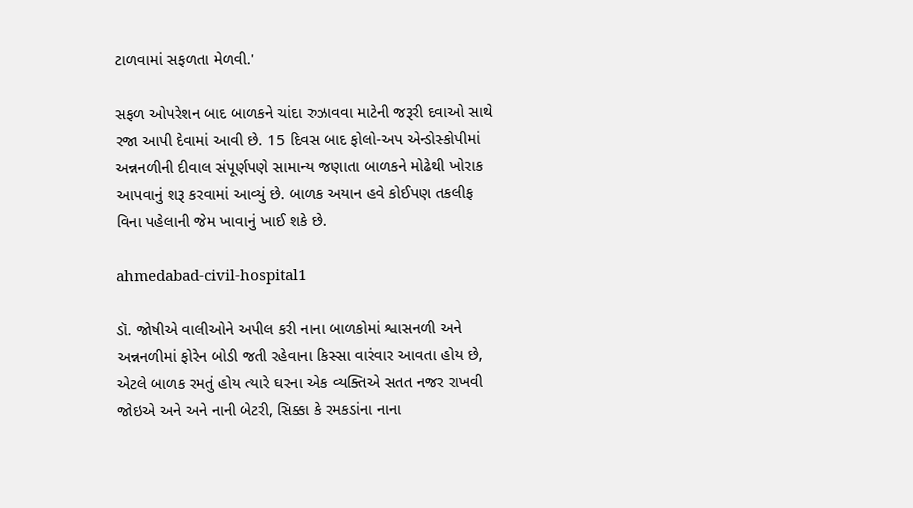ટાળવામાં સફળતા મેળવી.'

સફળ ઓપરેશન બાદ બાળકને ચાંદા રુઝાવવા માટેની જરૂરી દવાઓ સાથે રજા આપી દેવામાં આવી છે. 15 દિવસ બાદ ફોલો-અપ એન્ડોસ્કોપીમાં અન્નનળીની દીવાલ સંપૂર્ણપણે સામાન્ય જણાતા બાળકને મોઢેથી ખોરાક આપવાનું શરૂ કરવામાં આવ્યું છે. બાળક અયાન હવે કોઈપણ તકલીફ વિના પહેલાની જેમ ખાવાનું ખાઈ શકે છે.

ahmedabad-civil-hospital1

ડૉ. જોષીએ વાલીઓને અપીલ કરી નાના બાળકોમાં શ્વાસનળી અને અન્નનળીમાં ફોરેન બોડી જતી રહેવાના કિસ્સા વારંવાર આવતા હોય છે, એટલે બાળક રમતું હોય ત્યારે ઘરના એક વ્યક્તિએ સતત નજર રાખવી જોઇએ અને અને નાની બેટરી, સિક્કા કે રમકડાંના નાના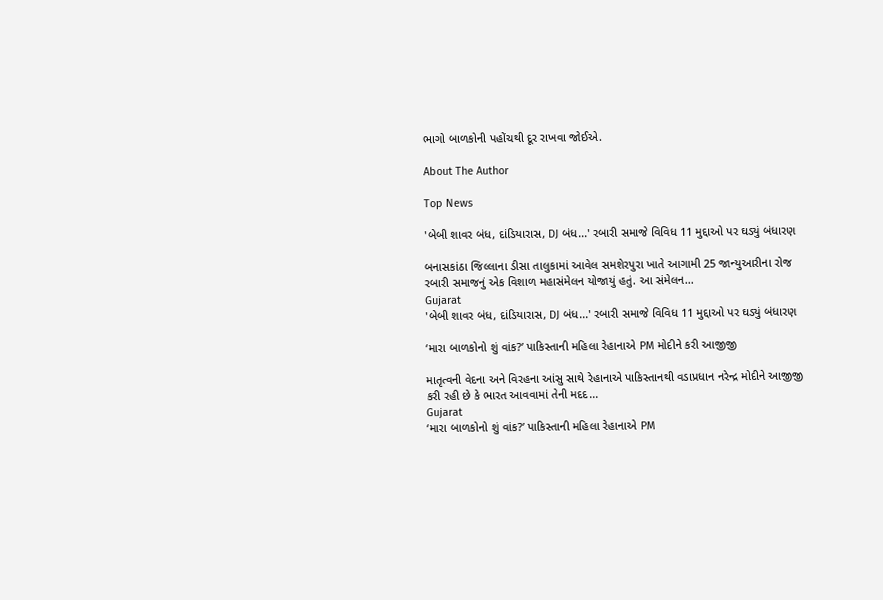ભાગો બાળકોની પહોંચથી દૂર રાખવા જોઈએ.

About The Author

Top News

'બેબી શાવર બંધ, દાંડિયારાસ, DJ બંધ...' રબારી સમાજે વિવિધ 11 મુદ્દાઓ પર ઘડ્યું બંધારણ

બનાસકાંઠા જિલ્લાના ડીસા તાલુકામાં આવેલ સમશેરપુરા ખાતે આગામી 25 જાન્યુઆરીના રોજ રબારી સમાજનું એક વિશાળ મહાસંમેલન યોજાયું હતું. આ સંમેલન...
Gujarat
'બેબી શાવર બંધ, દાંડિયારાસ, DJ બંધ...' રબારી સમાજે વિવિધ 11 મુદ્દાઓ પર ઘડ્યું બંધારણ

‘મારા બાળકોનો શું વાંક?’ પાકિસ્તાની મહિલા રેહાનાએ PM મોદીને કરી આજીજી

માતૃત્વની વેદના અને વિરહના આંસુ સાથે રેહાનાએ પાકિસ્તાનથી વડાપ્રધાન નરેન્દ્ર મોદીને આજીજી કરી રહી છે કે ભારત આવવામાં તેની મદદ...
Gujarat
‘મારા બાળકોનો શું વાંક?’ પાકિસ્તાની મહિલા રેહાનાએ PM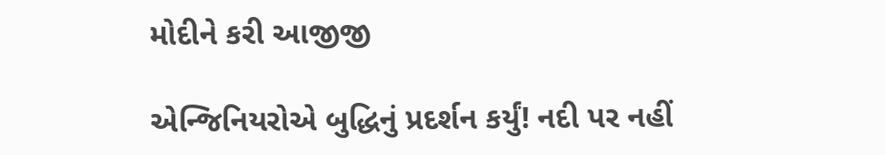મોદીને કરી આજીજી

એન્જિનિયરોએ બુદ્ધિનું પ્રદર્શન કર્યું! નદી પર નહીં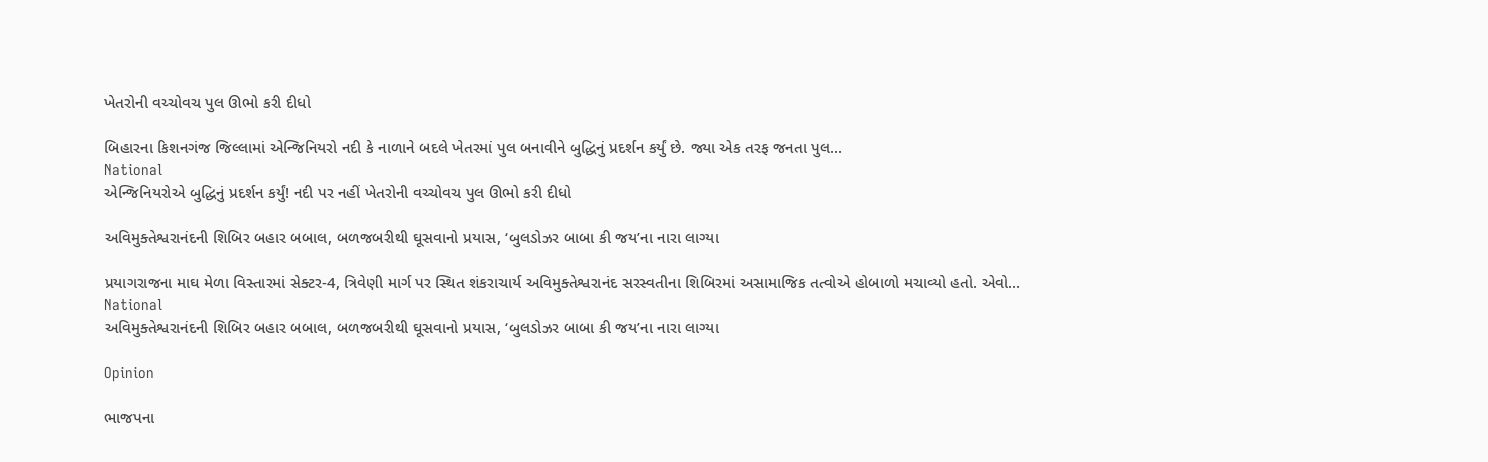ખેતરોની વચ્ચોવચ પુલ ઊભો કરી દીધો

બિહારના કિશનગંજ જિલ્લામાં એન્જિનિયરો નદી કે નાળાને બદલે ખેતરમાં પુલ બનાવીને બુદ્ધિનું પ્રદર્શન કર્યું છે. જ્યા એક તરફ જનતા પુલ...
National
એન્જિનિયરોએ બુદ્ધિનું પ્રદર્શન કર્યું! નદી પર નહીં ખેતરોની વચ્ચોવચ પુલ ઊભો કરી દીધો

અવિમુક્તેશ્વરાનંદની શિબિર બહાર બબાલ, બળજબરીથી ઘૂસવાનો પ્રયાસ, ‘બુલડોઝર બાબા કી જય’ના નારા લાગ્યા

પ્રયાગરાજના માઘ મેળા વિસ્તારમાં સેક્ટર-4, ત્રિવેણી માર્ગ પર સ્થિત શંકરાચાર્ય અવિમુક્તેશ્વરાનંદ સરસ્વતીના શિબિરમાં અસામાજિક તત્વોએ હોબાળો મચાવ્યો હતો. એવો...
National
અવિમુક્તેશ્વરાનંદની શિબિર બહાર બબાલ, બળજબરીથી ઘૂસવાનો પ્રયાસ, ‘બુલડોઝર બાબા કી જય’ના નારા લાગ્યા

Opinion

ભાજપના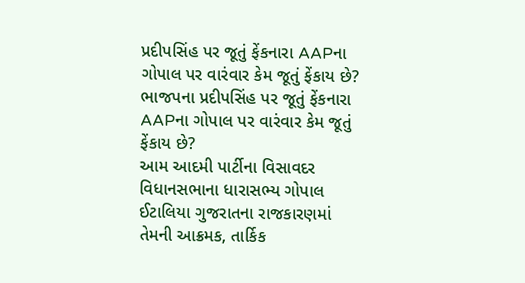પ્રદીપસિંહ પર જૂતું ફેંકનારા AAPના ગોપાલ પર વારંવાર કેમ જૂતું ફેંકાય છે? ભાજપના પ્રદીપસિંહ પર જૂતું ફેંકનારા AAPના ગોપાલ પર વારંવાર કેમ જૂતું ફેંકાય છે?
આમ આદમી પાર્ટીના વિસાવદર વિધાનસભાના ધારાસભ્ય ગોપાલ ઈટાલિયા ગુજરાતના રાજકારણમાં તેમની આક્રમક, તાર્કિક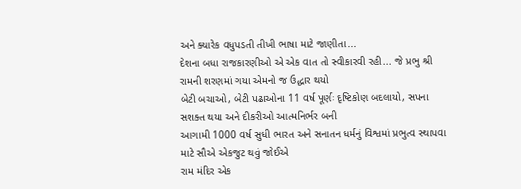અને ક્યારેક વધુપડતી તીખી ભાષા માટે જાણીતા...
દેશના બધા રાજકારણીઓ એ એક વાત તો સ્વીકારવી રહી... જે પ્રભુ શ્રી રામની શરણમાં ગયા એમનો જ ઉદ્ધાર થયો
બેટી બચાઓ, બેટી પઢાઓના 11 વર્ષ પૂર્ણઃ દૃષ્ટિકોણ બદલાયો, સપના સશક્ત થયા અને દીકરીઓ આત્મનિર્ભર બની
આગામી 1000 વર્ષ સુધી ભારત અને સનાતન ધર્મનું વિશ્વમાં પ્રભુત્વ સ્થાપવા માટે સૌએ એકજુટ થવું જોઈએ
રામ મંદિર એક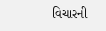વિચારની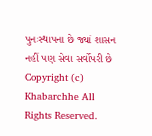પુનઃસ્થાપના છે જ્યાં શાસન નહીં પણ સેવા સર્વોપરી છે
Copyright (c) Khabarchhe All Rights Reserved.